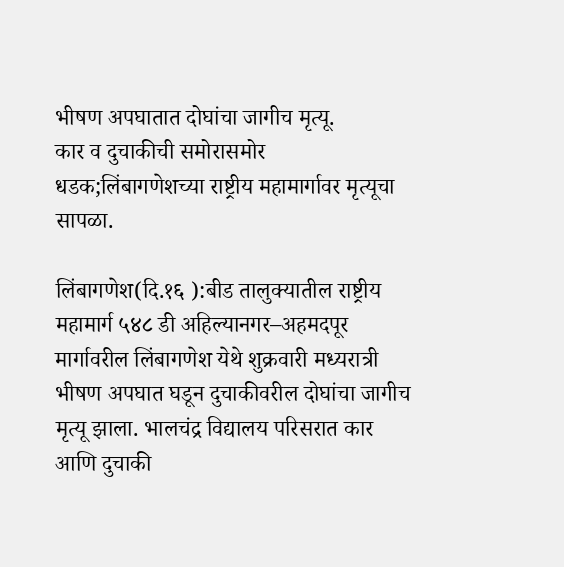भीषण अपघातात दोघांचा जागीच मृत्यू.
कार व दुचाकीची समोरासमोर धडक;लिंबागणेशच्या राष्ट्रीय महामार्गावर मृत्यूचा सापळा.

लिंबागणेश(दि.१६ ):बीड तालुक्यातील राष्ट्रीय महामार्ग ५४८ डी अहिल्यानगर–अहमदपूर मार्गावरील लिंबागणेश येथे शुक्रवारी मध्यरात्री भीषण अपघात घडून दुचाकीवरील दोघांचा जागीच मृत्यू झाला. भालचंद्र विद्यालय परिसरात कार आणि दुचाकी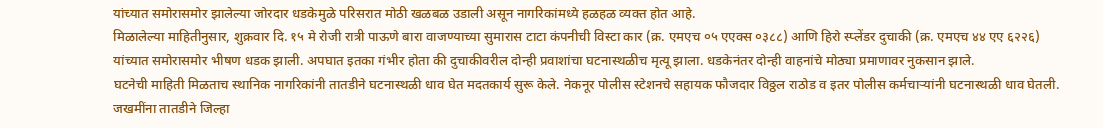यांच्यात समोरासमोर झालेल्या जोरदार धडकेमुळे परिसरात मोठी खळबळ उडाली असून नागरिकांमध्ये हळहळ व्यक्त होत आहे.
मिळालेल्या माहितीनुसार, शुक्रवार दि. १५ मे रोजी रात्री पाऊणे बारा वाजण्याच्या सुमारास टाटा कंपनीची विस्टा कार (क्र. एमएच ०५ एएक्स ०३८८) आणि हिरो स्प्लेंडर दुचाकी (क्र. एमएच ४४ एए ६२२६) यांच्यात समोरासमोर भीषण धडक झाली. अपघात इतका गंभीर होता की दुचाकीवरील दोन्ही प्रवाशांचा घटनास्थळीच मृत्यू झाला. धडकेनंतर दोन्ही वाहनांचे मोठ्या प्रमाणावर नुकसान झाले.
घटनेची माहिती मिळताच स्थानिक नागरिकांनी तातडीने घटनास्थळी धाव घेत मदतकार्य सुरू केले. नेकनूर पोलीस स्टेशनचे सहायक फौजदार विठ्ठल राठोड व इतर पोलीस कर्मचाऱ्यांनी घटनास्थळी धाव घेतली. जखमींना तातडीने जिल्हा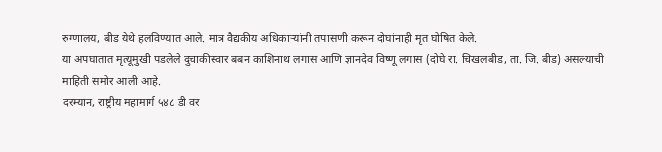रुग्णालय, बीड येथे हलविण्यात आले. मात्र वैद्यकीय अधिकाऱ्यांनी तपासणी करून दोघांनाही मृत घोषित केले.
या अपघातात मृत्यूमुखी पडलेले दुचाकीस्वार बबन काशिनाथ लगास आणि ज्ञानदेव विष्णू लगास (दोघे रा. चिखलबीड, ता. जि. बीड) असल्याची माहिती समोर आली आहे.
दरम्यान, राष्ट्रीय महामार्ग ५४८ डी वर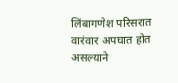लिंबागणेश परिसरात वारंवार अपघात होत असल्याने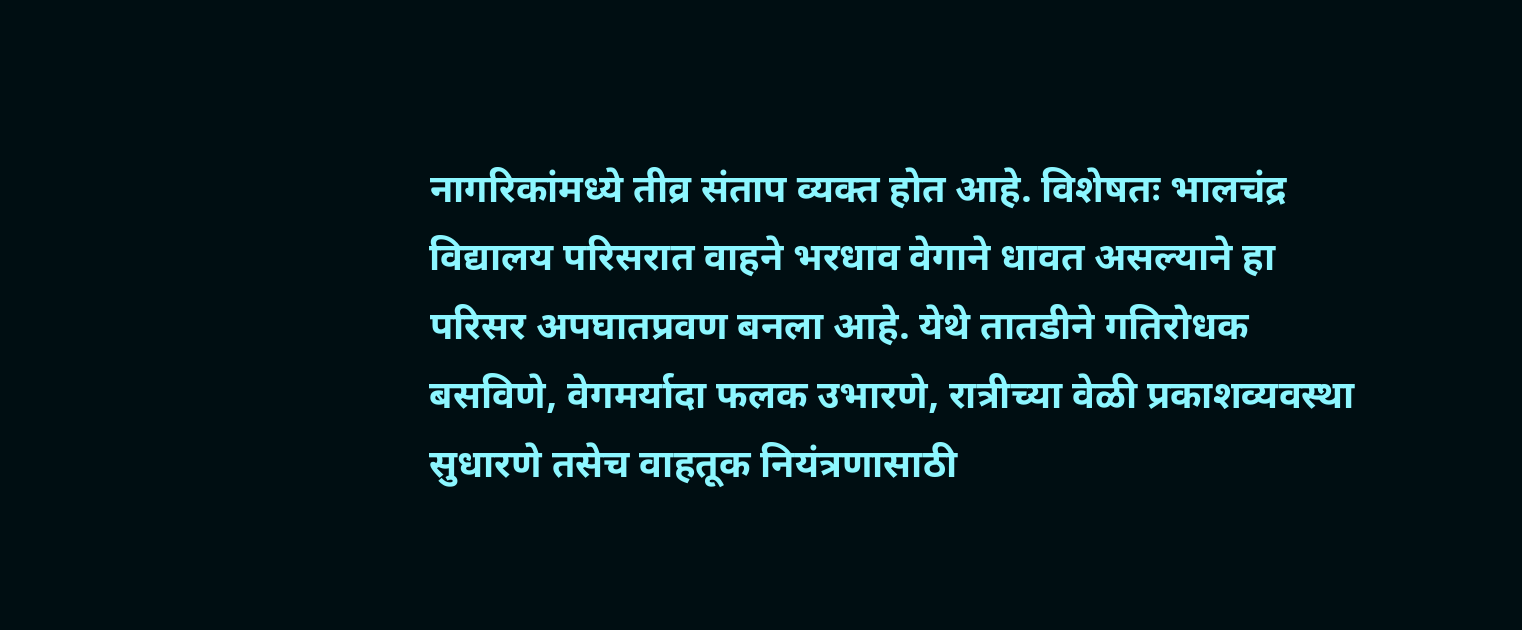नागरिकांमध्ये तीव्र संताप व्यक्त होत आहे. विशेषतः भालचंद्र विद्यालय परिसरात वाहने भरधाव वेगाने धावत असल्याने हा परिसर अपघातप्रवण बनला आहे. येथे तातडीने गतिरोधक बसविणे, वेगमर्यादा फलक उभारणे, रात्रीच्या वेळी प्रकाशव्यवस्था सुधारणे तसेच वाहतूक नियंत्रणासाठी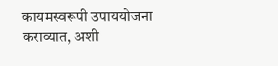कायमस्वरूपी उपाययोजना कराव्यात, अशी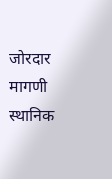जोरदार मागणी स्थानिक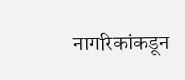नागरिकांकडून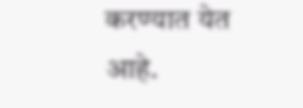करण्यात येत आहे.